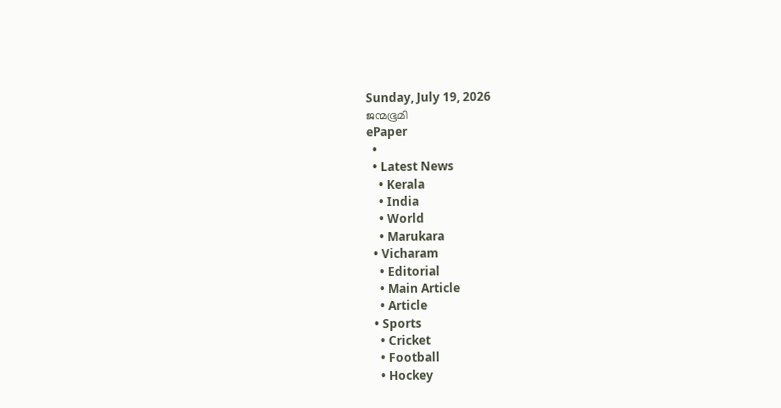Sunday, July 19, 2026
ജന്മഭൂമി
ePaper
  •
  • Latest News
    • Kerala
    • India
    • World
    • Marukara
  • Vicharam
    • Editorial
    • Main Article
    • Article
  • Sports
    • Cricket
    • Football
    • Hockey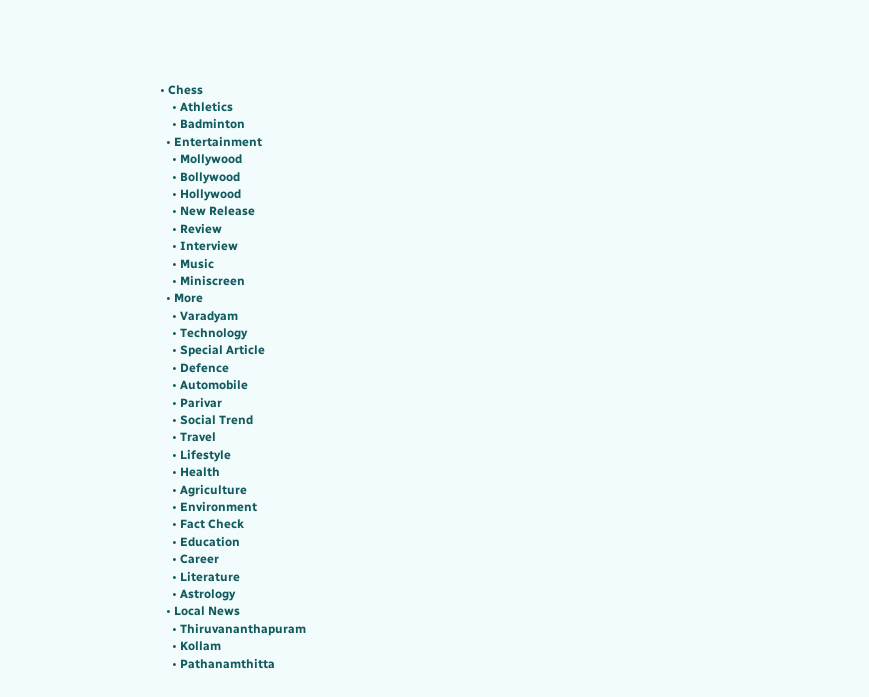• Chess
    • Athletics
    • Badminton
  • Entertainment
    • Mollywood
    • Bollywood
    • Hollywood
    • New Release
    • Review
    • Interview
    • Music
    • Miniscreen
  • More
    • Varadyam
    • Technology
    • Special Article
    • Defence
    • Automobile
    • Parivar
    • Social Trend
    • Travel
    • Lifestyle
    • Health
    • Agriculture
    • Environment
    • Fact Check
    • Education
    • Career
    • Literature
    • Astrology
  • Local News
    • Thiruvananthapuram
    • Kollam
    • Pathanamthitta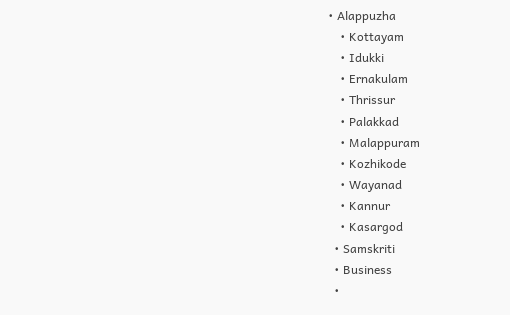• Alappuzha
    • Kottayam
    • Idukki
    • Ernakulam
    • Thrissur
    • Palakkad
    • Malappuram
    • Kozhikode
    • Wayanad
    • Kannur
    • Kasargod
  • Samskriti
  • Business
  •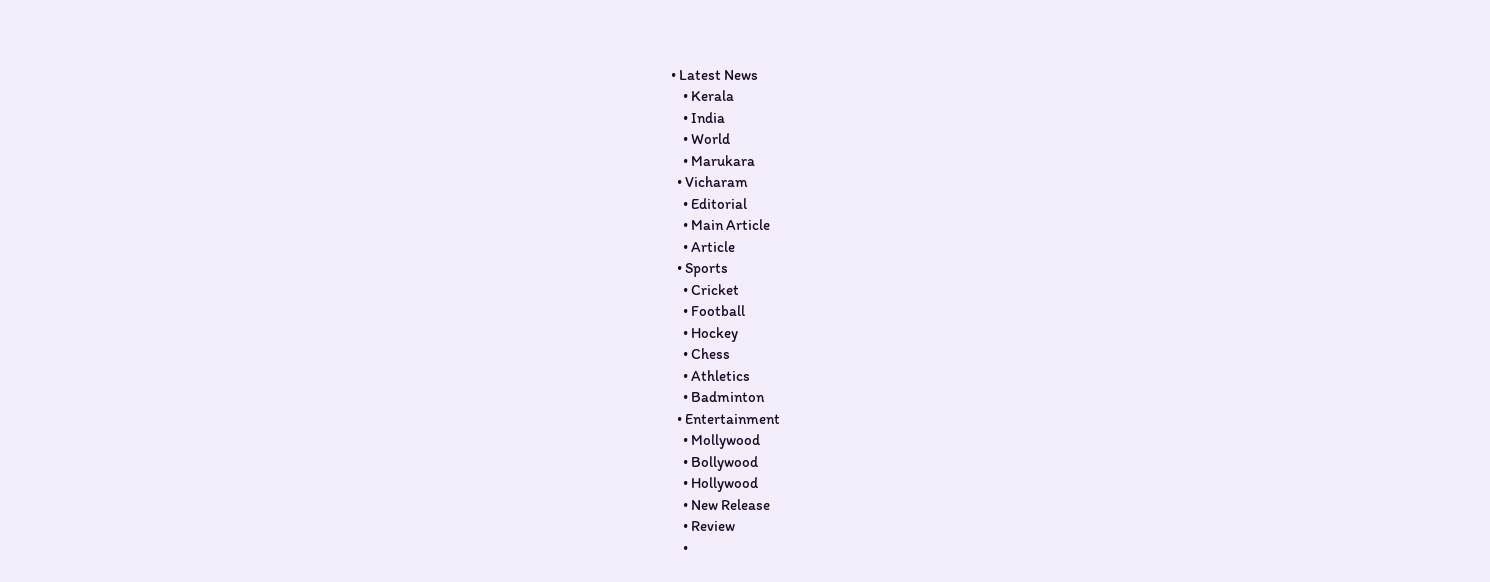• Latest News
    • Kerala
    • India
    • World
    • Marukara
  • Vicharam
    • Editorial
    • Main Article
    • Article
  • Sports
    • Cricket
    • Football
    • Hockey
    • Chess
    • Athletics
    • Badminton
  • Entertainment
    • Mollywood
    • Bollywood
    • Hollywood
    • New Release
    • Review
    •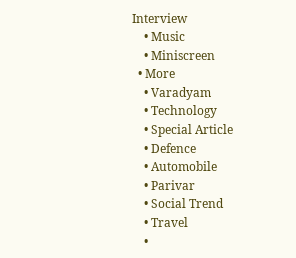Interview
    • Music
    • Miniscreen
  • More
    • Varadyam
    • Technology
    • Special Article
    • Defence
    • Automobile
    • Parivar
    • Social Trend
    • Travel
    •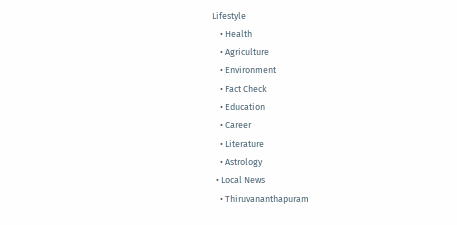Lifestyle
    • Health
    • Agriculture
    • Environment
    • Fact Check
    • Education
    • Career
    • Literature
    • Astrology
  • Local News
    • Thiruvananthapuram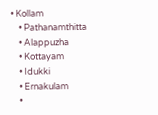• Kollam
    • Pathanamthitta
    • Alappuzha
    • Kottayam
    • Idukki
    • Ernakulam
    •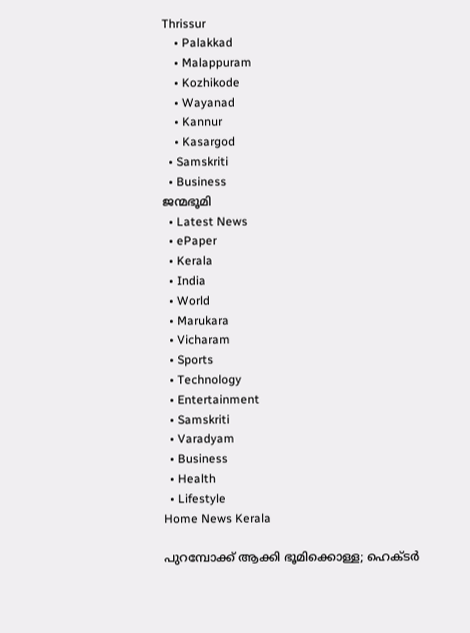Thrissur
    • Palakkad
    • Malappuram
    • Kozhikode
    • Wayanad
    • Kannur
    • Kasargod
  • Samskriti
  • Business
ജന്മഭൂമി
  • Latest News
  • ePaper
  • Kerala
  • India
  • World
  • Marukara
  • Vicharam
  • Sports
  • Technology
  • Entertainment
  • Samskriti
  • Varadyam
  • Business
  • Health
  • Lifestyle
Home News Kerala

പുറമ്പോക്ക് ആക്കി ഭൂമിക്കൊള്ള; ഹെക്ടര്‍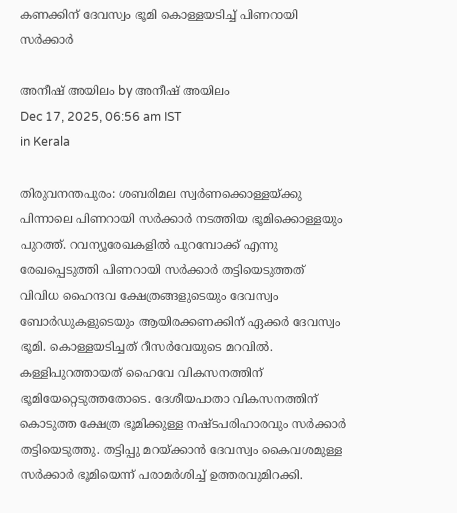കണക്കിന് ദേവസ്വം ഭൂമി കൊള്ളയടിച്ച് പിണറായി സര്‍ക്കാര്‍

അനീഷ് അയിലം by അനീഷ് അയിലം
Dec 17, 2025, 06:56 am IST
in Kerala

തിരുവനന്തപുരം: ശബരിമല സ്വര്‍ണക്കൊള്ളയ്‌ക്കു പിന്നാലെ പിണറായി സര്‍ക്കാര്‍ നടത്തിയ ഭൂമിക്കൊള്ളയും പുറത്ത്. റവന്യൂരേഖകളില്‍ പുറമ്പോക്ക് എന്നു രേഖപ്പെടുത്തി പിണറായി സര്‍ക്കാര്‍ തട്ടിയെടുത്തത് വിവിധ ഹൈന്ദവ ക്ഷേത്രങ്ങളുടെയും ദേവസ്വം ബോര്‍ഡുകളുടെയും ആയിരക്കണക്കിന് ഏക്കര്‍ ദേവസ്വം ഭൂമി. കൊള്ളയടിച്ചത് റീസര്‍വേയുടെ മറവില്‍. കള്ളിപുറത്തായത് ഹൈവേ വികസനത്തിന് ഭൂമിയേറ്റെടുത്തതോടെ. ദേശീയപാതാ വികസനത്തിന് കൊടുത്ത ക്ഷേത്ര ഭൂമിക്കുള്ള നഷ്ടപരിഹാരവും സര്‍ക്കാര്‍ തട്ടിയെടുത്തു. തട്ടിപ്പു മറയ്‌ക്കാന്‍ ദേവസ്വം കൈവശമുള്ള സര്‍ക്കാര്‍ ഭൂമിയെന്ന് പരാമര്‍ശിച്ച് ഉത്തരവുമിറക്കി.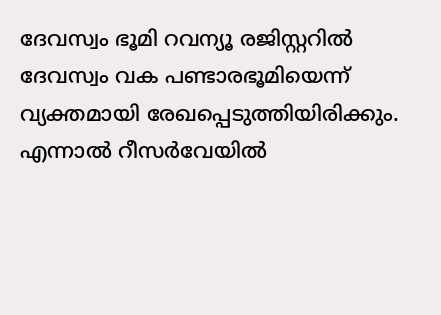ദേവസ്വം ഭൂമി റവന്യൂ രജിസ്റ്ററില്‍ ദേവസ്വം വക പണ്ടാരഭൂമിയെന്ന് വ്യക്തമായി രേഖപ്പെടുത്തിയിരിക്കും. എന്നാല്‍ റീസര്‍വേയില്‍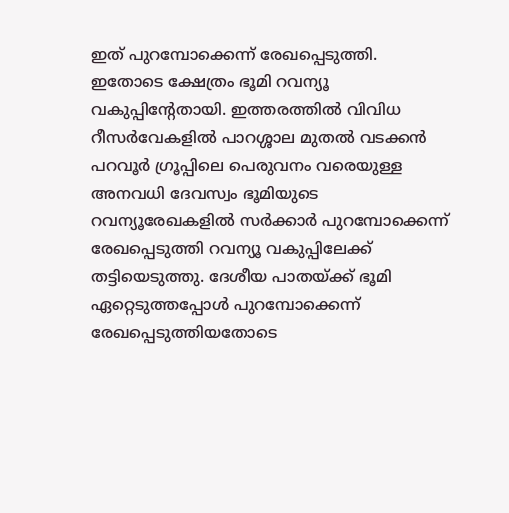ഇത് പുറമ്പോക്കെന്ന് രേഖപ്പെടുത്തി. ഇതോടെ ക്ഷേത്രം ഭൂമി റവന്യൂ വകുപ്പിന്റേതായി. ഇത്തരത്തില്‍ വിവിധ റീസര്‍വേകളില്‍ പാറശ്ശാല മുതല്‍ വടക്കന്‍ പറവൂര്‍ ഗ്രൂപ്പിലെ പെരുവനം വരെയുള്ള അനവധി ദേവസ്വം ഭൂമിയുടെ റവന്യൂരേഖകളില്‍ സര്‍ക്കാര്‍ പുറമ്പോക്കെന്ന് രേഖപ്പെടുത്തി റവന്യൂ വകുപ്പിലേക്ക് തട്ടിയെടുത്തു. ദേശീയ പാതയ്‌ക്ക് ഭൂമി ഏറ്റെടുത്തപ്പോള്‍ പുറമ്പോക്കെന്ന് രേഖപ്പെടുത്തിയതോടെ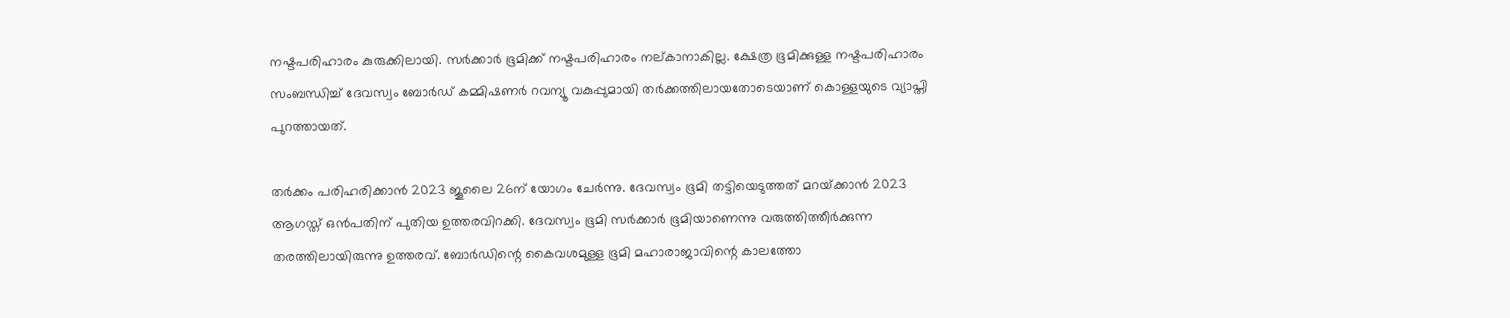നഷ്ടപരിഹാരം കുരുക്കിലായി. സര്‍ക്കാര്‍ ഭൂമിക്ക് നഷ്ടപരിഹാരം നല്കാനാകില്ല. ക്ഷേത്ര ഭൂമിക്കുള്ള നഷ്ടപരിഹാരം സംബന്ധിച്ച് ദേവസ്വം ബോര്‍ഡ് കമ്മിഷണര്‍ റവന്യൂ വകുപ്പുമായി തര്‍ക്കത്തിലായതോടെയാണ് കൊള്ളയുടെ വ്യാപ്തി പുറത്തായത്.

തര്‍ക്കം പരിഹരിക്കാന്‍ 2023 ജൂലൈ 26ന് യോഗം ചേര്‍ന്നു. ദേവസ്വം ഭൂമി തട്ടിയെടുത്തത് മറയ്‌ക്കാന്‍ 2023 ആഗസ്ത് ഒന്‍പതിന് പുതിയ ഉത്തരവിറക്കി. ദേവസ്വം ഭൂമി സര്‍ക്കാര്‍ ഭൂമിയാണെന്നു വരുത്തിത്തീര്‍ക്കുന്ന തരത്തിലായിരുന്നു ഉത്തരവ്. ബോര്‍ഡിന്റെ കൈവശമുള്ള ഭൂമി മഹാരാജാവിന്റെ കാലത്തോ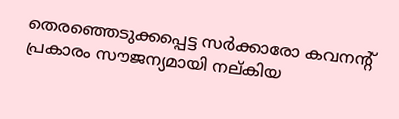തെരഞ്ഞെടുക്കപ്പെട്ട സര്‍ക്കാരോ കവനന്റ് പ്രകാരം സൗജന്യമായി നല്കിയ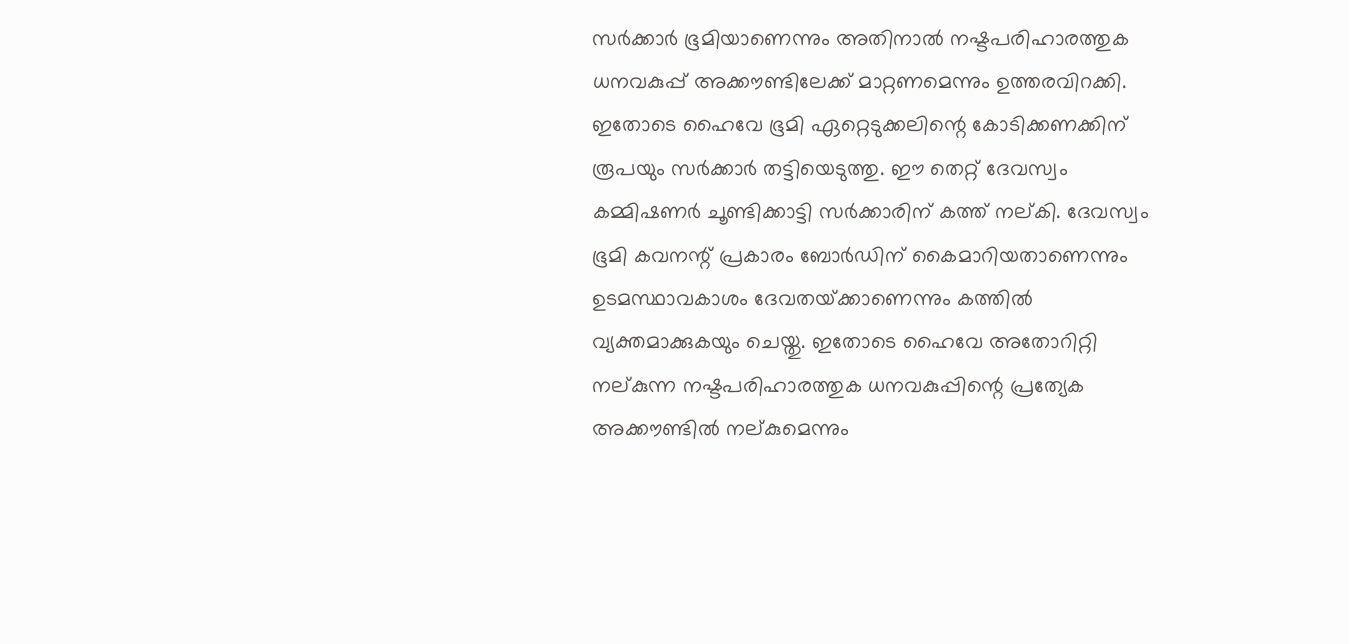സര്‍ക്കാര്‍ ഭൂമിയാണെന്നും അതിനാല്‍ നഷ്ടപരിഹാരത്തുക ധനവകുപ്പ് അക്കൗണ്ടിലേക്ക് മാറ്റണമെന്നും ഉത്തരവിറക്കി. ഇതോടെ ഹൈവേ ഭൂമി ഏറ്റെടുക്കലിന്റെ കോടിക്കണക്കിന് രൂപയും സര്‍ക്കാര്‍ തട്ടിയെടുത്തു. ഈ തെറ്റ് ദേവസ്വം കമ്മിഷണര്‍ ചൂണ്ടിക്കാട്ടി സര്‍ക്കാരിന് കത്ത് നല്കി. ദേവസ്വം ഭൂമി കവനന്റ് പ്രകാരം ബോര്‍ഡിന് കൈമാറിയതാണെന്നും ഉടമസ്ഥാവകാശം ദേവതയ്‌ക്കാണെന്നും കത്തില്‍ വ്യക്തമാക്കുകയും ചെയ്തു. ഇതോടെ ഹൈവേ അതോറിറ്റി നല്കുന്ന നഷ്ടപരിഹാരത്തുക ധനവകുപ്പിന്റെ പ്രത്യേക അക്കൗണ്ടില്‍ നല്കുമെന്നും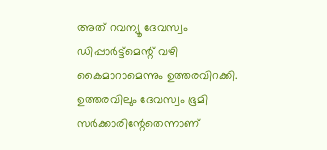അത് റവന്യൂ ദേവസ്വം ഡിപ്പാര്‍ട്ട്‌മെന്റ് വഴി കൈമാറാമെന്നും ഉത്തരവിറക്കി. ഉത്തരവിലും ദേവസ്വം ഭൂമി സര്‍ക്കാരിന്റേതെന്നാണ്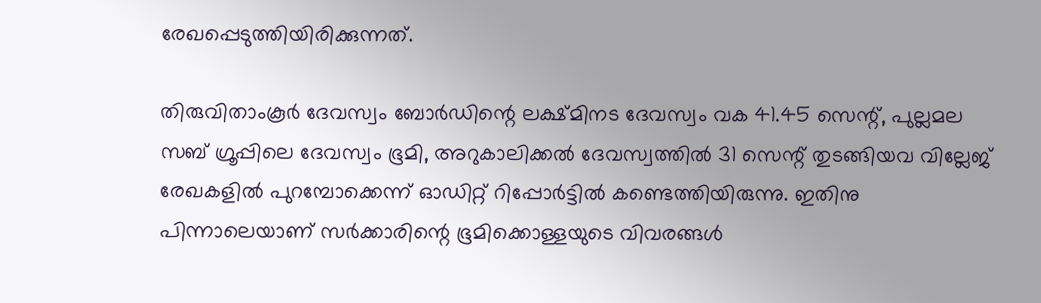രേഖപ്പെടുത്തിയിരിക്കുന്നത്.

തിരുവിതാംകൂര്‍ ദേവസ്വം ബോര്‍ഡിന്റെ ലക്ഷ്മിനട ദേവസ്വം വക 41.45 സെന്റ്, പുല്ലമല സബ് ഗ്രൂപ്പിലെ ദേവസ്വം ഭൂമി, അറുകാലിക്കല്‍ ദേവസ്വത്തില്‍ 31 സെന്റ് തുടങ്ങിയവ വില്ലേജ് രേഖകളില്‍ പുറമ്പോക്കെന്ന് ഓഡിറ്റ് റിപ്പോര്‍ട്ടില്‍ കണ്ടെത്തിയിരുന്നു. ഇതിനു പിന്നാലെയാണ് സര്‍ക്കാരിന്റെ ഭൂമിക്കൊള്ളയുടെ വിവരങ്ങള്‍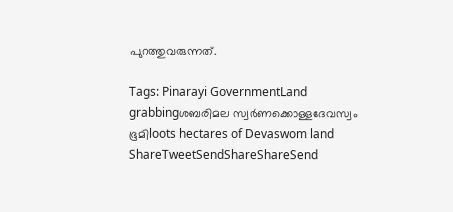പുറത്തുവരുന്നത്.

Tags: Pinarayi GovernmentLand grabbingശബരിമല സ്വര്‍ണക്കൊള്ളദേവസ്വം ഭൂമിloots hectares of Devaswom land
ShareTweetSendShareShareSend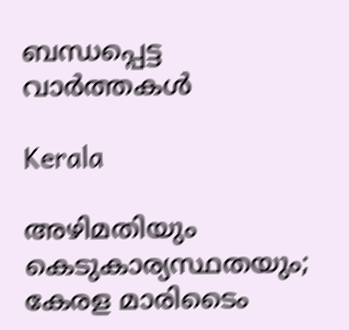ബന്ധപ്പെട്ട വാര്‍ത്തകള്‍

Kerala

അഴിമതിയും കെടുകാര്യസ്ഥതയും; കേരള മാരിടൈം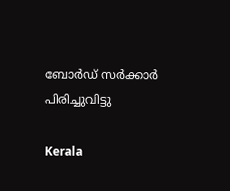ബോര്‍ഡ് സര്‍ക്കാര്‍ പിരിച്ചുവിട്ടു

Kerala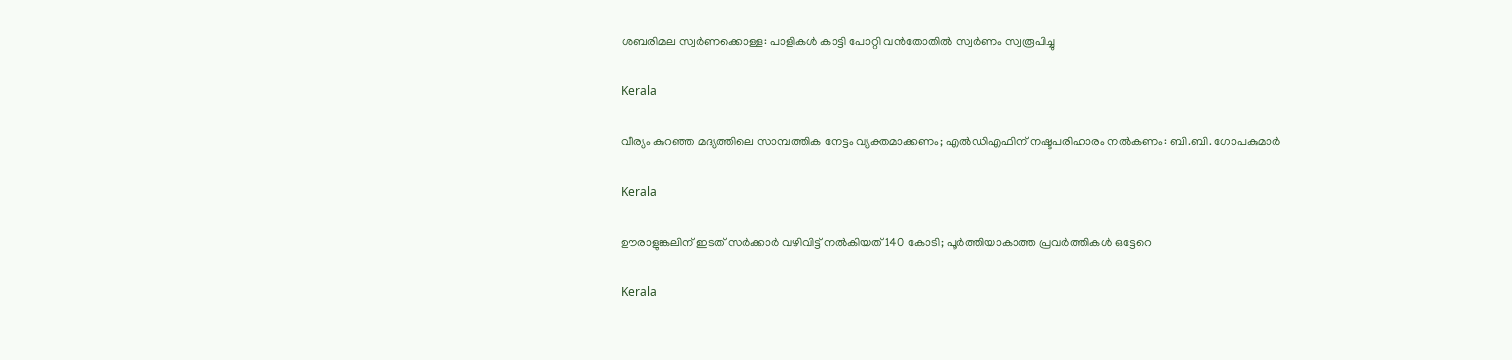ശബരിമല സ്വര്‍ണക്കൊള്ള: പാളികള്‍ കാട്ടി പോറ്റി വന്‍തോതില്‍ സ്വര്‍ണം സ്വരൂപിച്ചു

Kerala

വീര്യം കുറഞ്ഞ മദ്യത്തിലെ സാമ്പത്തിക നേട്ടം വ്യക്തമാക്കണം; എല്‍ഡിഎഫിന് നഷ്ടപരിഹാരം നല്‍കണം: ബി.ബി. ഗോപകുമാര്‍

Kerala

ഊരാളുങ്കലിന് ഇടത് സര്‍ക്കാര്‍ വഴിവിട്ട് നല്‍കിയത് 140 കോടി; പൂര്‍ത്തിയാകാത്ത പ്രവര്‍ത്തികള്‍ ഒട്ടേറെ

Kerala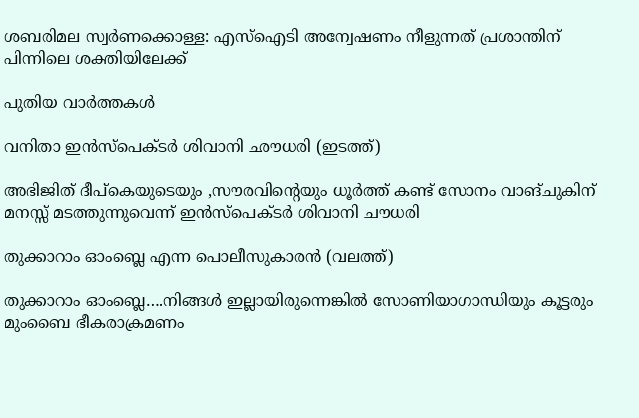ശബരിമല സ്വര്‍ണക്കൊള്ള: എസ്‌ഐടി അന്വേഷണം നീളുന്നത് പ്രശാന്തിന് പിന്നിലെ ശക്തിയിലേക്ക്

പുതിയ വാര്‍ത്തകള്‍

വനിതാ ഇന്‍സ്പെക്ടര്‍ ശിവാനി ഛൗധരി (ഇടത്ത്)

അഭിജിത് ദീപ്കെയുടെയും ,സൗരവിന്റെയും ധൂര്‍ത്ത് കണ്ട് സോനം വാങ്ചുകിന് മനസ്സ് മടത്തുന്നുവെന്ന് ഇന്‍സ്പെക്ടര്‍ ശിവാനി ചൗധരി

തുക്കാറാം ഓംബ്ലെ എന്ന പൊലീസുകാരന്‍ (വലത്ത്)

തുക്കാറാം ഓംബ്ലെ….നിങ്ങള്‍ ഇല്ലായിരുന്നെങ്കില്‍ സോണിയാഗാന്ധിയും കൂട്ടരും മുംബൈ ഭീകരാക്രമണം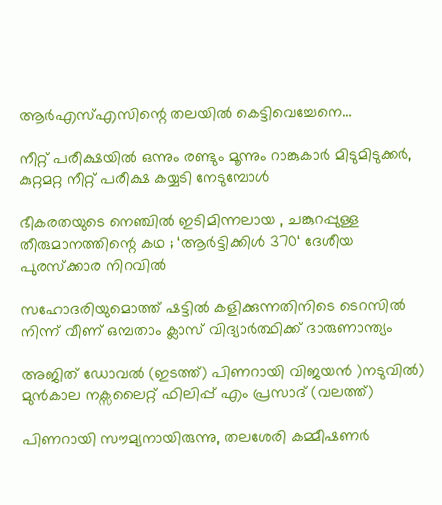ആര്‍എസ്എസിന്റെ തലയില്‍ കെട്ടിവെച്ചേനെ…

നീറ്റ് പരീക്ഷയില്‍ ഒന്നും രണ്ടും മൂന്നും റാങ്കുകാര്‍ മിടുമിടുക്കര്‍, കുറ്റമറ്റ നീറ്റ് പരീക്ഷ കയ്യടി നേടുമ്പോള്‍

ഭീകരതയുടെ നെഞ്ചിൽ ഇടിമിന്നലായ , ചങ്കുറപ്പുള്ള തീരുമാനത്തിന്റെ കഥ ; ‘ആർട്ടിക്കിൾ 370‘ ദേശീയ പുരസ്ക്കാര നിറവിൽ

സഹോദരിയുമൊത്ത് ഷട്ടില്‍ കളിക്കുന്നതിനിടെ ടെറസില്‍ നിന്ന് വീണ് ഒമ്പതാം ക്ലാസ് വിദ്യാര്‍ത്ഥിക്ക് ദാരുണാന്ത്യം

അജിത് ഡോവല്‍ (ഇടത്ത്) പിണറായി വിജയന്‍ )നടുവില്‍) മുന്‍കാല നക്സലൈറ്റ് ഫിലിപ്പ് എം പ്രസാദ് (വലത്ത്)

പിണറായി സൗമ്യനായിരുന്നു, തലശേരി കമ്മീഷണര്‍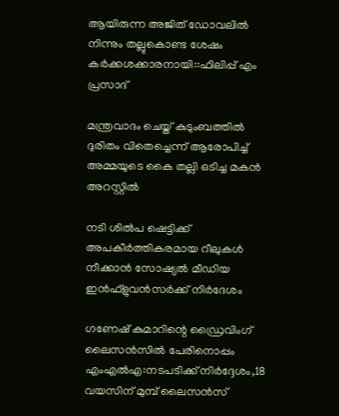ആയിരുന്ന അജിത് ഡോവലില്‍ നിന്നും തല്ലുകൊണ്ട ശേഷം കര്‍ക്കശക്കാരനായി::ഫിലിപ്പ് എം പ്രസാദ്

മന്ത്രവാദം ചെയ്ത് കുടുംബത്തില്‍ ദുരിതം വിതെച്ചെന്ന് ആരോപിച്ച് അമ്മയുടെ കൈ തല്ലി ഒടിച്ച മകന്‍ അറസ്റ്റില്‍

നടി ശില്‍പ ഷെട്ടിക്ക് അപകീര്‍ത്തികരമായ റീലുകള്‍ നീക്കാന്‍ സോഷ്യല്‍ മീഡിയ ഇന്‍ഫ്‌ളുവന്‍സര്‍ക്ക് നിര്‍ദേശം

ഗണേഷ് കുമാറിന്റെ ഡ്രൈവിംഗ് ലൈസന്‍സില്‍ പേരിനൊപ്പം എംഎല്‍എ:നടപടിക്ക് നിര്‍ദ്ദേശം,18 വയസിന് മുമ്പ് ലൈസന്‍സ്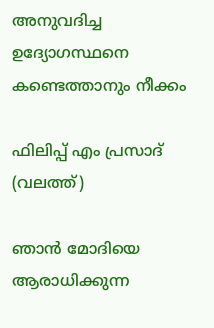അനുവദിച്ച ഉദ്യോഗസ്ഥനെ കണ്ടെത്താനും നീക്കം

ഫിലിപ്പ് എം പ്രസാദ് (വലത്ത്)

ഞാന്‍ മോദിയെ ആരാധിക്കുന്ന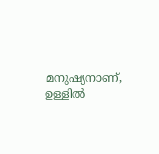മനുഷ്യനാണ്, ഉള്ളില്‍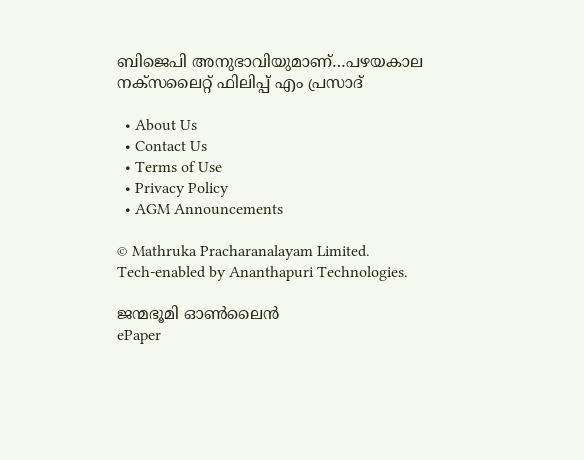ബിജെപി അനുഭാവിയുമാണ്…പഴയകാല നക്സലൈറ്റ് ഫിലിപ്പ് എം പ്രസാദ്

  • About Us
  • Contact Us
  • Terms of Use
  • Privacy Policy
  • AGM Announcements

© Mathruka Pracharanalayam Limited.
Tech-enabled by Ananthapuri Technologies.

ജന്മഭൂമി ഓണ്‍ലൈന്‍
ePaper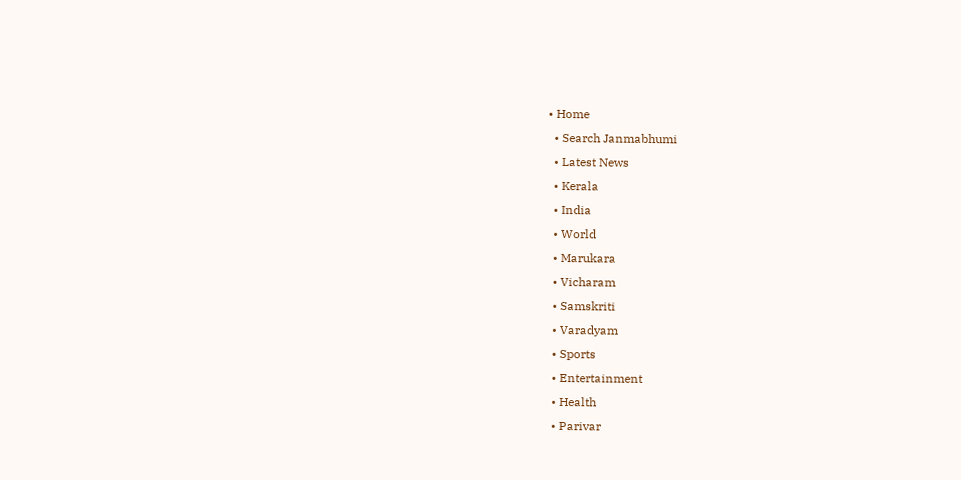• Home
  • Search Janmabhumi
  • Latest News
  • Kerala
  • India
  • World
  • Marukara
  • Vicharam
  • Samskriti
  • Varadyam
  • Sports
  • Entertainment
  • Health
  • Parivar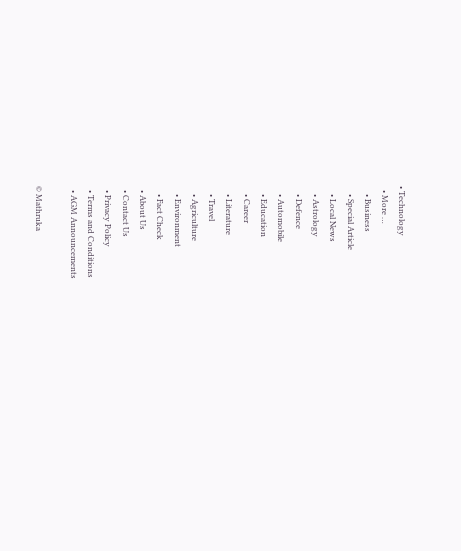• Technology
  • More …
    • Business
    • Special Article
    • Local News
    • Astrology
    • Defence
    • Automobile
    • Education
    • Career
    • Literature
    • Travel
    • Agriculture
    • Environment
    • Fact Check
  • About Us
  • Contact Us
  • Privacy Policy
  • Terms and Conditions
  • AGM Announcements

© Mathruka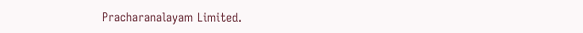Pracharanalayam Limited.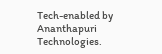Tech-enabled by Ananthapuri Technologies.